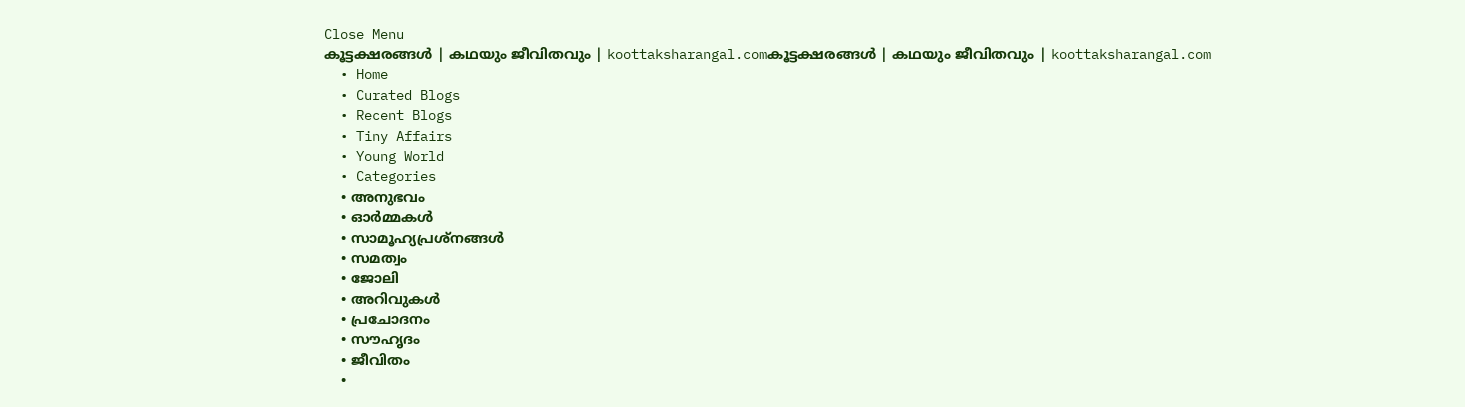Close Menu
കൂട്ടക്ഷരങ്ങൾ | കഥയും ജീവിതവും | koottaksharangal.comകൂട്ടക്ഷരങ്ങൾ | കഥയും ജീവിതവും | koottaksharangal.com
  • Home
  • Curated Blogs
  • Recent Blogs
  • Tiny Affairs
  • Young World
  • Categories
    • അനുഭവം
    • ഓർമ്മകൾ
    • സാമൂഹ്യപ്രശ്നങ്ങൾ
    • സമത്വം
    • ജോലി
    • അറിവുകൾ
    • പ്രചോദനം
    • സൗഹൃദം
    • ജീവിതം
    •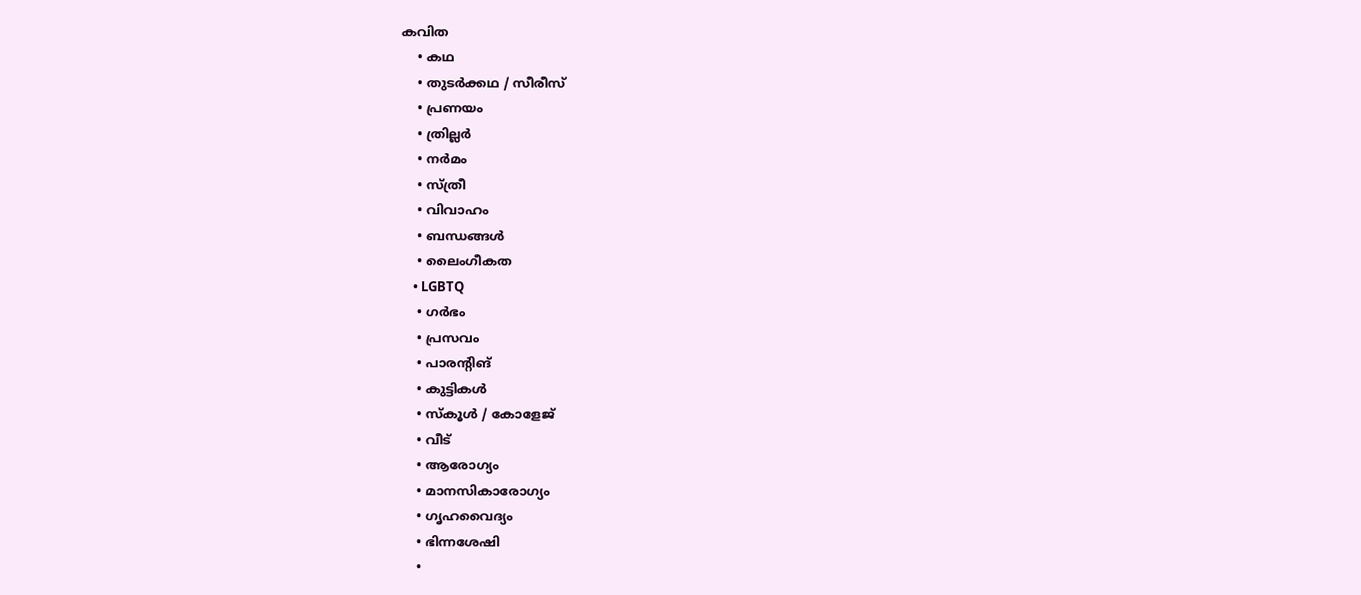കവിത
    • കഥ
    • തുടർക്കഥ / സീരീസ്
    • പ്രണയം
    • ത്രില്ലർ
    • നര്‍മം
    • സ്ത്രീ
    • വിവാഹം
    • ബന്ധങ്ങൾ
    • ലൈംഗീകത
    • LGBTQ
    • ഗർഭം
    • പ്രസവം
    • പാരന്റിങ്
    • കുട്ടികൾ
    • സ്‌കൂൾ / കോളേജ്
    • വീട്
    • ആരോഗ്യം
    • മാനസികാരോഗ്യം
    • ഗൃഹവൈദ്യം
    • ഭിന്നശേഷി
    •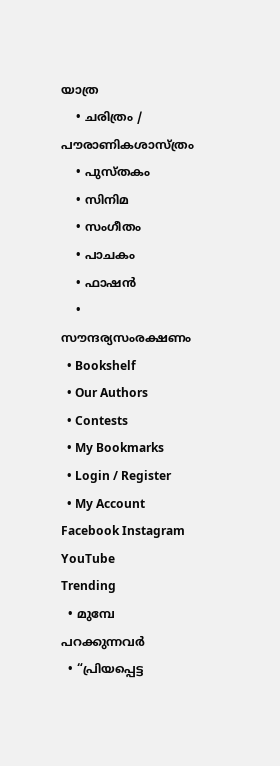യാത്ര
    • ചരിത്രം / പൗരാണികശാസ്ത്രം
    • പുസ്‌തകം
    • സിനിമ
    • സംഗീതം
    • പാചകം
    • ഫാഷൻ
    • സൗന്ദര്യസംരക്ഷണം
  • Bookshelf
  • Our Authors
  • Contests
  • My Bookmarks
  • Login / Register
  • My Account
Facebook Instagram YouTube
Trending
  • മുമ്പേ പറക്കുന്നവർ
  • “പ്രിയപ്പെട്ട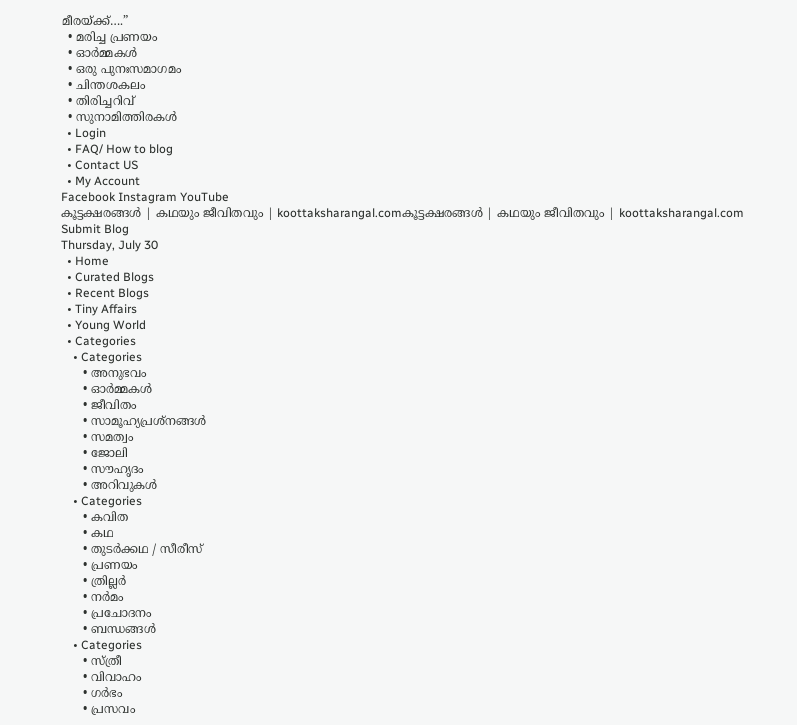മീരയ്ക്ക്….”
  • മരിച്ച പ്രണയം
  • ഓർമ്മകൾ
  • ഒരു പുനഃസമാഗമം
  • ചിന്തശകലം
  • തിരിച്ചറിവ്
  • സുനാമിത്തിരകൾ
  • Login
  • FAQ/ How to blog
  • Contact US
  • My Account
Facebook Instagram YouTube
കൂട്ടക്ഷരങ്ങൾ | കഥയും ജീവിതവും | koottaksharangal.comകൂട്ടക്ഷരങ്ങൾ | കഥയും ജീവിതവും | koottaksharangal.com
Submit Blog
Thursday, July 30
  • Home
  • Curated Blogs
  • Recent Blogs
  • Tiny Affairs
  • Young World
  • Categories
    • Categories
      • അനുഭവം
      • ഓർമ്മകൾ
      • ജീവിതം
      • സാമൂഹ്യപ്രശ്നങ്ങൾ
      • സമത്വം
      • ജോലി
      • സൗഹൃദം
      • അറിവുകൾ
    • Categories
      • കവിത
      • കഥ
      • തുടർക്കഥ / സീരീസ്
      • പ്രണയം
      • ത്രില്ലർ
      • നര്‍മം
      • പ്രചോദനം
      • ബന്ധങ്ങൾ
    • Categories
      • സ്ത്രീ
      • വിവാഹം
      • ഗർഭം
      • പ്രസവം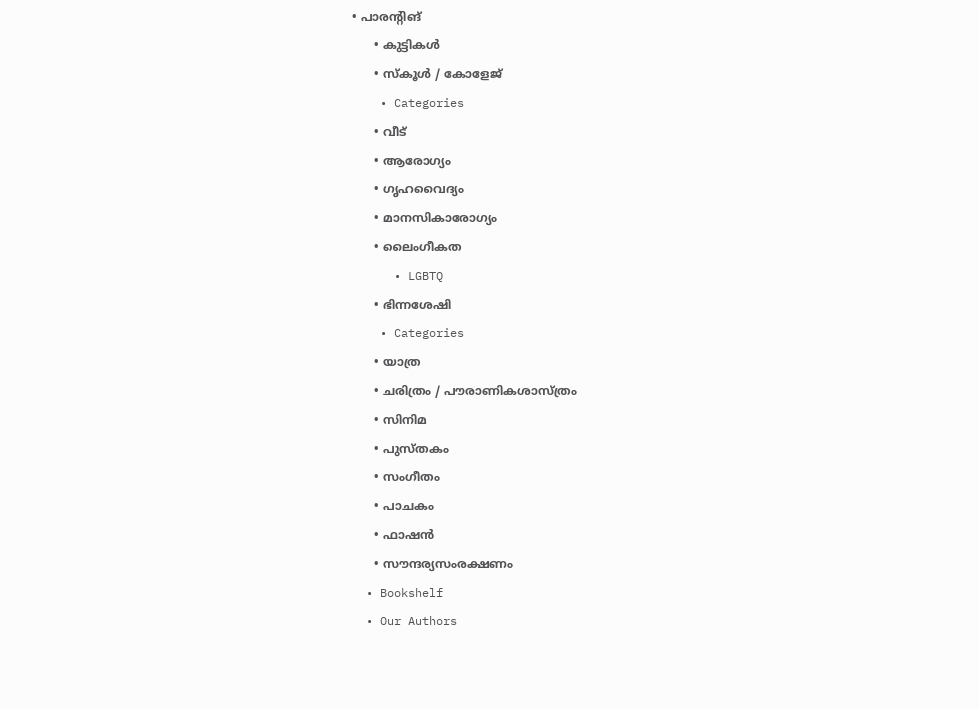• പാരന്റിങ്
      • കുട്ടികൾ
      • സ്‌കൂൾ / കോളേജ്
    • Categories
      • വീട്
      • ആരോഗ്യം
      • ഗൃഹവൈദ്യം
      • മാനസികാരോഗ്യം
      • ലൈംഗീകത
      • LGBTQ
      • ഭിന്നശേഷി
    • Categories
      • യാത്ര
      • ചരിത്രം / പൗരാണികശാസ്ത്രം
      • സിനിമ
      • പുസ്‌തകം
      • സംഗീതം
      • പാചകം
      • ഫാഷൻ
      • സൗന്ദര്യസംരക്ഷണം
  • Bookshelf
  • Our Authors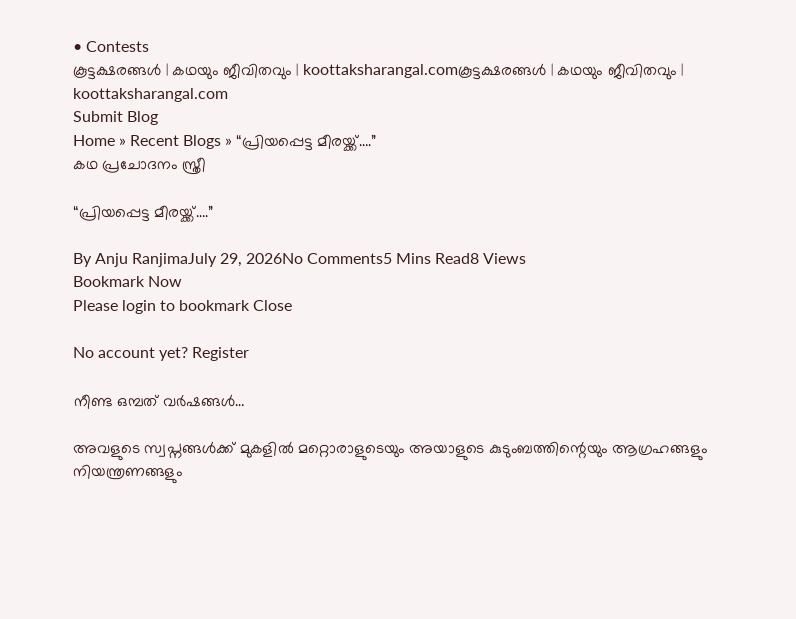• Contests
കൂട്ടക്ഷരങ്ങൾ | കഥയും ജീവിതവും | koottaksharangal.comകൂട്ടക്ഷരങ്ങൾ | കഥയും ജീവിതവും | koottaksharangal.com
Submit Blog
Home » Recent Blogs » “പ്രിയപ്പെട്ട മീരയ്ക്ക്….”
കഥ പ്രചോദനം സ്ത്രീ

“പ്രിയപ്പെട്ട മീരയ്ക്ക്….”

By Anju RanjimaJuly 29, 2026No Comments5 Mins Read8 Views
Bookmark Now
Please login to bookmark Close

No account yet? Register

നീണ്ട ഒമ്പത് വർഷങ്ങൾ…

അവളുടെ സ്വപ്നങ്ങൾക്ക് മുകളിൽ മറ്റൊരാളുടെയും അയാളുടെ കുടുംബത്തിന്റെയും ആഗ്രഹങ്ങളും നിയന്ത്രണങ്ങളും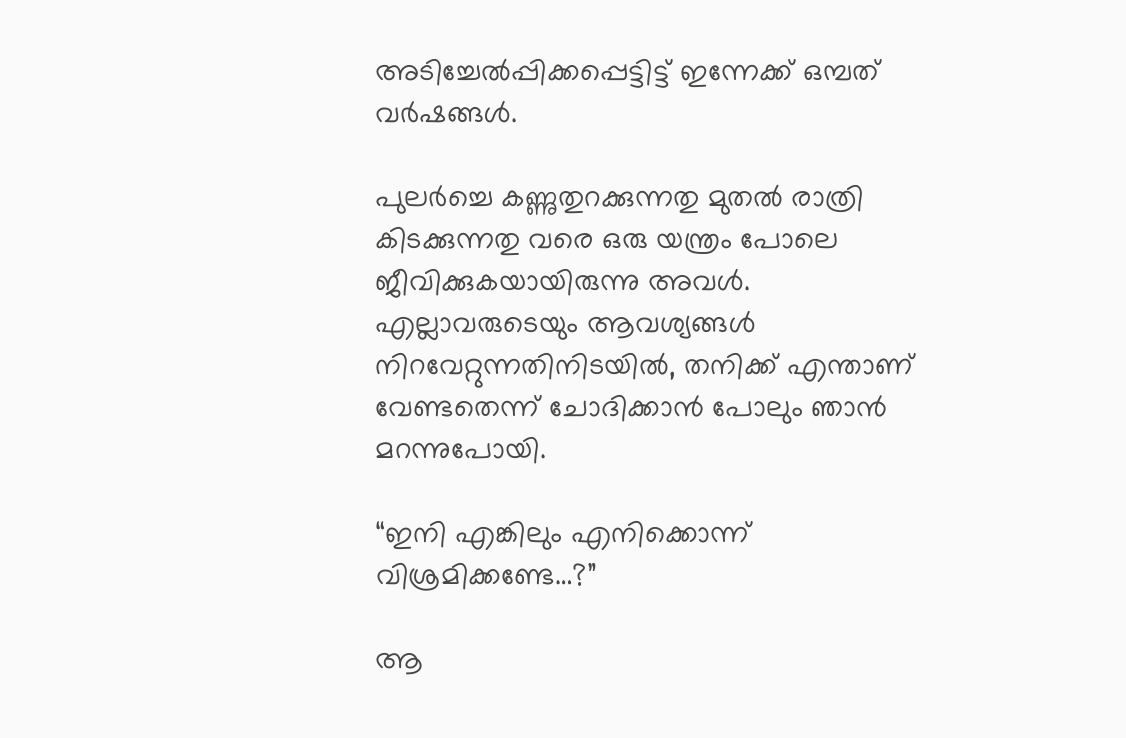അടിച്ചേൽപ്പിക്കപ്പെട്ടിട്ട് ഇന്നേക്ക് ഒമ്പത് വർഷങ്ങൾ.

പുലർച്ചെ കണ്ണുതുറക്കുന്നതു മുതൽ രാത്രി കിടക്കുന്നതു വരെ ഒരു യന്ത്രം പോലെ ജീവിക്കുകയായിരുന്നു അവൾ. എല്ലാവരുടെയും ആവശ്യങ്ങൾ നിറവേറ്റുന്നതിനിടയിൽ, തനിക്ക് എന്താണ് വേണ്ടതെന്ന് ചോദിക്കാൻ പോലും ഞാൻ മറന്നുപോയി.

“ഇനി എങ്കിലും എനിക്കൊന്ന് വിശ്രമിക്കണ്ടേ…?”

ആ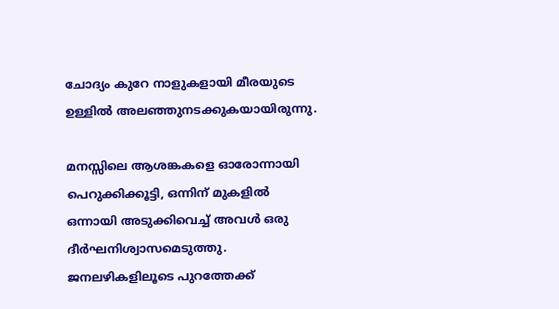ചോദ്യം കുറേ നാളുകളായി മീരയുടെ ഉള്ളിൽ അലഞ്ഞുനടക്കുകയായിരുന്നു.

മനസ്സിലെ ആശങ്കകളെ ഓരോന്നായി പെറുക്കിക്കൂട്ടി, ഒന്നിന് മുകളിൽ ഒന്നായി അടുക്കിവെച്ച് അവൾ ഒരു ദീർഘനിശ്വാസമെടുത്തു. ജനലഴികളിലൂടെ പുറത്തേക്ക്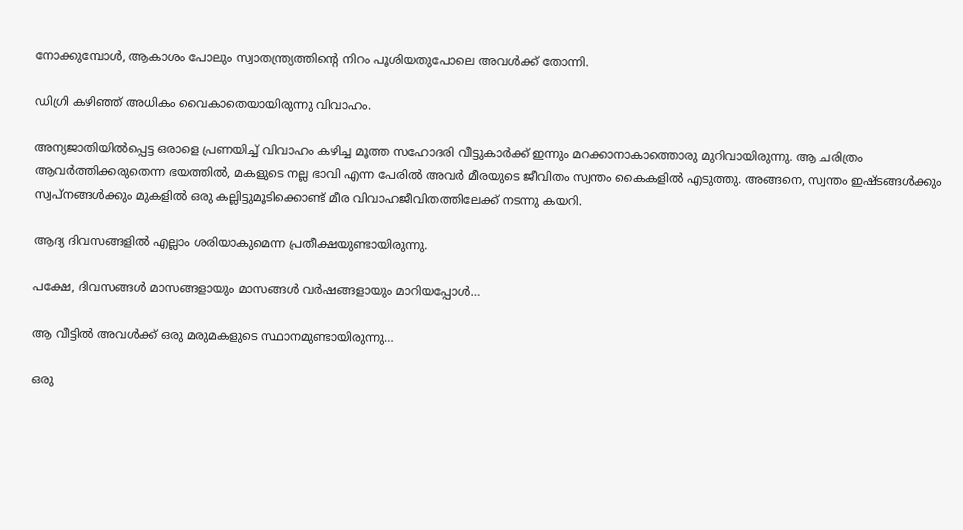നോക്കുമ്പോൾ, ആകാശം പോലും സ്വാതന്ത്ര്യത്തിന്റെ നിറം പൂശിയതുപോലെ അവൾക്ക് തോന്നി.

ഡിഗ്രി കഴിഞ്ഞ് അധികം വൈകാതെയായിരുന്നു വിവാഹം.

അന്യജാതിയിൽപ്പെട്ട ഒരാളെ പ്രണയിച്ച് വിവാഹം കഴിച്ച മൂത്ത സഹോദരി വീട്ടുകാർക്ക് ഇന്നും മറക്കാനാകാത്തൊരു മുറിവായിരുന്നു. ആ ചരിത്രം ആവർത്തിക്കരുതെന്ന ഭയത്തിൽ, മകളുടെ നല്ല ഭാവി എന്ന പേരിൽ അവർ മീരയുടെ ജീവിതം സ്വന്തം കൈകളിൽ എടുത്തു. അങ്ങനെ, സ്വന്തം ഇഷ്ടങ്ങൾക്കും സ്വപ്നങ്ങൾക്കും മുകളിൽ ഒരു കല്ലിട്ടുമൂടിക്കൊണ്ട് മീര വിവാഹജീവിതത്തിലേക്ക് നടന്നു കയറി.

ആദ്യ ദിവസങ്ങളിൽ എല്ലാം ശരിയാകുമെന്ന പ്രതീക്ഷയുണ്ടായിരുന്നു.

പക്ഷേ, ദിവസങ്ങൾ മാസങ്ങളായും മാസങ്ങൾ വർഷങ്ങളായും മാറിയപ്പോൾ…

ആ വീട്ടിൽ അവൾക്ക് ഒരു മരുമകളുടെ സ്ഥാനമുണ്ടായിരുന്നു…

ഒരു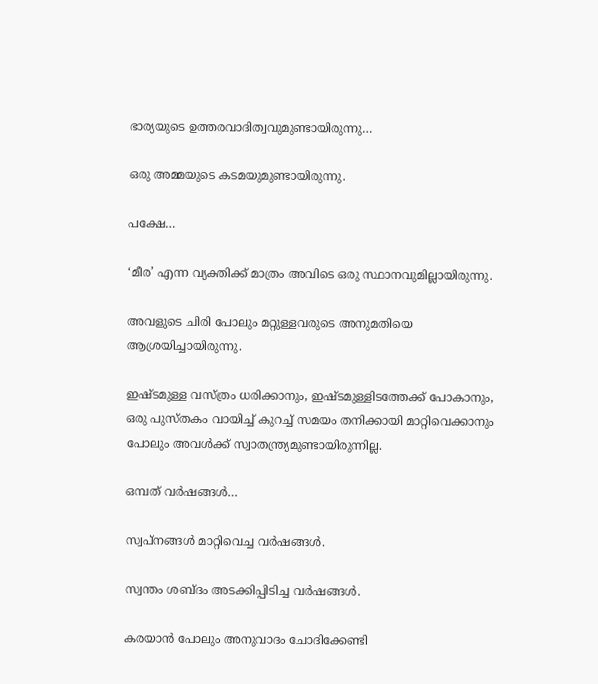ഭാര്യയുടെ ഉത്തരവാദിത്വവുമുണ്ടായിരുന്നു…

ഒരു അമ്മയുടെ കടമയുമുണ്ടായിരുന്നു.

പക്ഷേ…

‘മീര’ എന്ന വ്യക്തിക്ക് മാത്രം അവിടെ ഒരു സ്ഥാനവുമില്ലായിരുന്നു.

അവളുടെ ചിരി പോലും മറ്റുള്ളവരുടെ അനുമതിയെ ആശ്രയിച്ചായിരുന്നു.

ഇഷ്ടമുള്ള വസ്ത്രം ധരിക്കാനും, ഇഷ്ടമുള്ളിടത്തേക്ക് പോകാനും, ഒരു പുസ്തകം വായിച്ച് കുറച്ച് സമയം തനിക്കായി മാറ്റിവെക്കാനും പോലും അവൾക്ക് സ്വാതന്ത്ര്യമുണ്ടായിരുന്നില്ല.

ഒമ്പത് വർഷങ്ങൾ…

സ്വപ്നങ്ങൾ മാറ്റിവെച്ച വർഷങ്ങൾ.

സ്വന്തം ശബ്ദം അടക്കിപ്പിടിച്ച വർഷങ്ങൾ.

കരയാൻ പോലും അനുവാദം ചോദിക്കേണ്ടി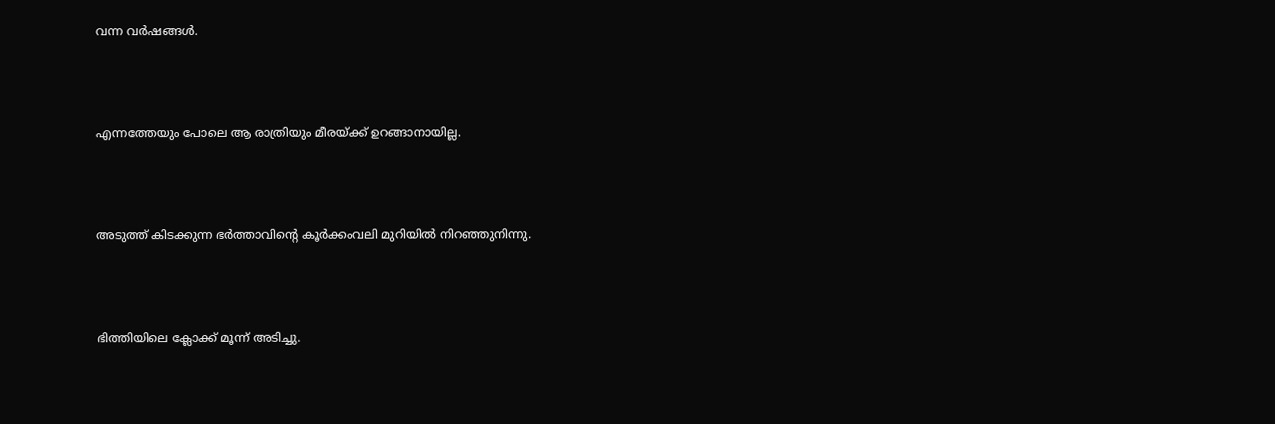വന്ന വർഷങ്ങൾ.



എന്നത്തേയും പോലെ ആ രാത്രിയും മീരയ്ക്ക് ഉറങ്ങാനായില്ല.



അടുത്ത് കിടക്കുന്ന ഭർത്താവിന്റെ കൂർക്കംവലി മുറിയിൽ നിറഞ്ഞുനിന്നു.



ഭിത്തിയിലെ ക്ലോക്ക് മൂന്ന് അടിച്ചു.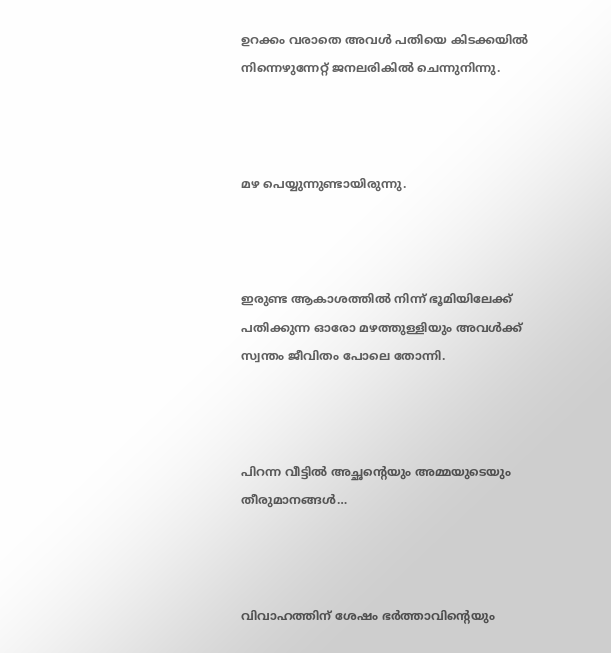ഉറക്കം വരാതെ അവൾ പതിയെ കിടക്കയിൽ നിന്നെഴുന്നേറ്റ് ജനലരികിൽ ചെന്നുനിന്നു.



മഴ പെയ്യുന്നുണ്ടായിരുന്നു.



ഇരുണ്ട ആകാശത്തിൽ നിന്ന് ഭൂമിയിലേക്ക് പതിക്കുന്ന ഓരോ മഴത്തുള്ളിയും അവൾക്ക് സ്വന്തം ജീവിതം പോലെ തോന്നി.



പിറന്ന വീട്ടിൽ അച്ഛന്റെയും അമ്മയുടെയും തീരുമാനങ്ങൾ…



വിവാഹത്തിന് ശേഷം ഭർത്താവിന്റെയും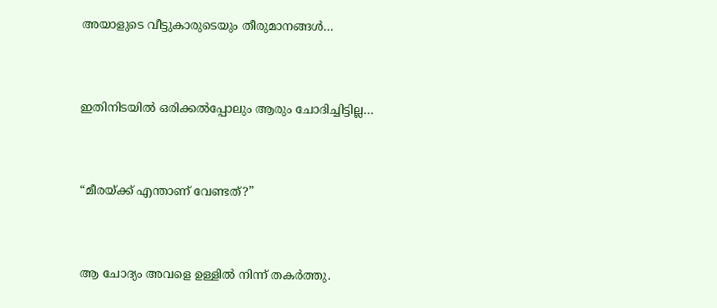അയാളുടെ വീട്ടുകാരുടെയും തീരുമാനങ്ങൾ…



ഇതിനിടയിൽ ഒരിക്കൽപ്പോലും ആരും ചോദിച്ചിട്ടില്ല…



“മീരയ്ക്ക് എന്താണ് വേണ്ടത്?”



ആ ചോദ്യം അവളെ ഉള്ളിൽ നിന്ന് തകർത്തു.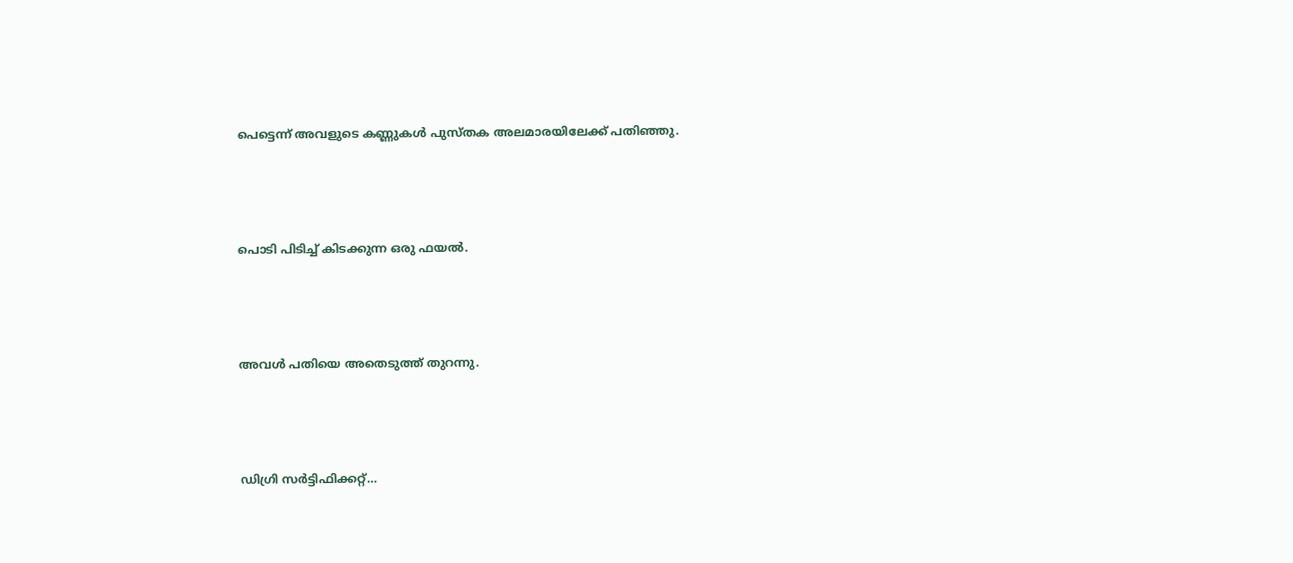പെട്ടെന്ന് അവളുടെ കണ്ണുകൾ പുസ്തക അലമാരയിലേക്ക് പതിഞ്ഞു.



പൊടി പിടിച്ച് കിടക്കുന്ന ഒരു ഫയൽ.



അവൾ പതിയെ അതെടുത്ത് തുറന്നു.



ഡിഗ്രി സർട്ടിഫിക്കറ്റ്…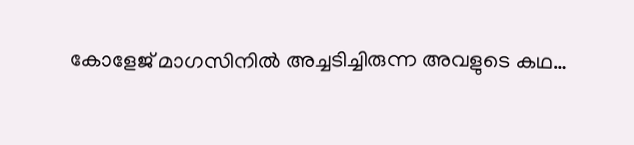കോളേജ് മാഗസിനിൽ അച്ചടിച്ചിരുന്ന അവളുടെ കഥ…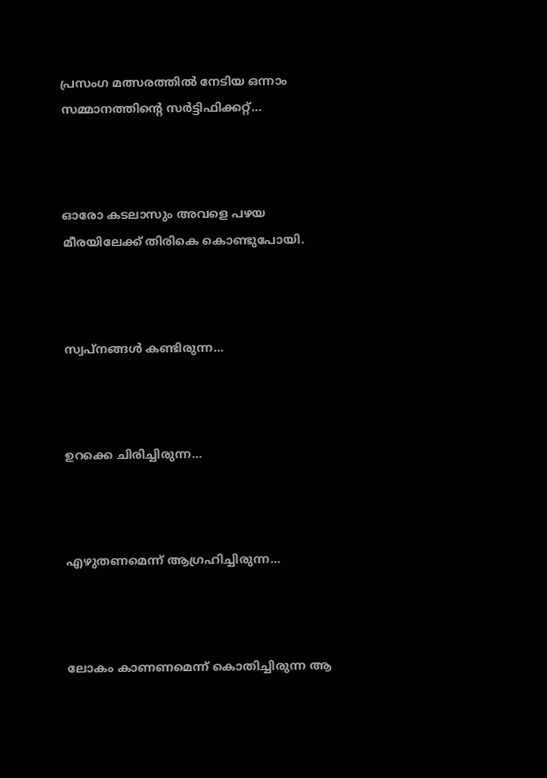പ്രസംഗ മത്സരത്തിൽ നേടിയ ഒന്നാം സമ്മാനത്തിന്റെ സർട്ടിഫിക്കറ്റ്…



ഓരോ കടലാസും അവളെ പഴയ മീരയിലേക്ക് തിരികെ കൊണ്ടുപോയി.



സ്വപ്നങ്ങൾ കണ്ടിരുന്ന…



ഉറക്കെ ചിരിച്ചിരുന്ന…



എഴുതണമെന്ന് ആഗ്രഹിച്ചിരുന്ന…



ലോകം കാണണമെന്ന് കൊതിച്ചിരുന്ന ആ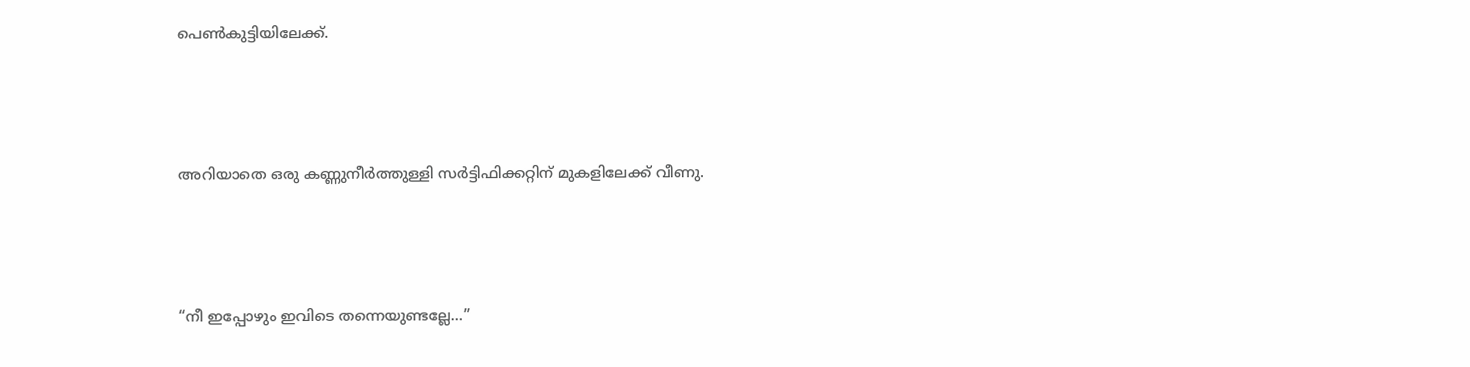പെൺകുട്ടിയിലേക്ക്.



അറിയാതെ ഒരു കണ്ണുനീർത്തുള്ളി സർട്ടിഫിക്കറ്റിന് മുകളിലേക്ക് വീണു.



“നീ ഇപ്പോഴും ഇവിടെ തന്നെയുണ്ടല്ലേ…”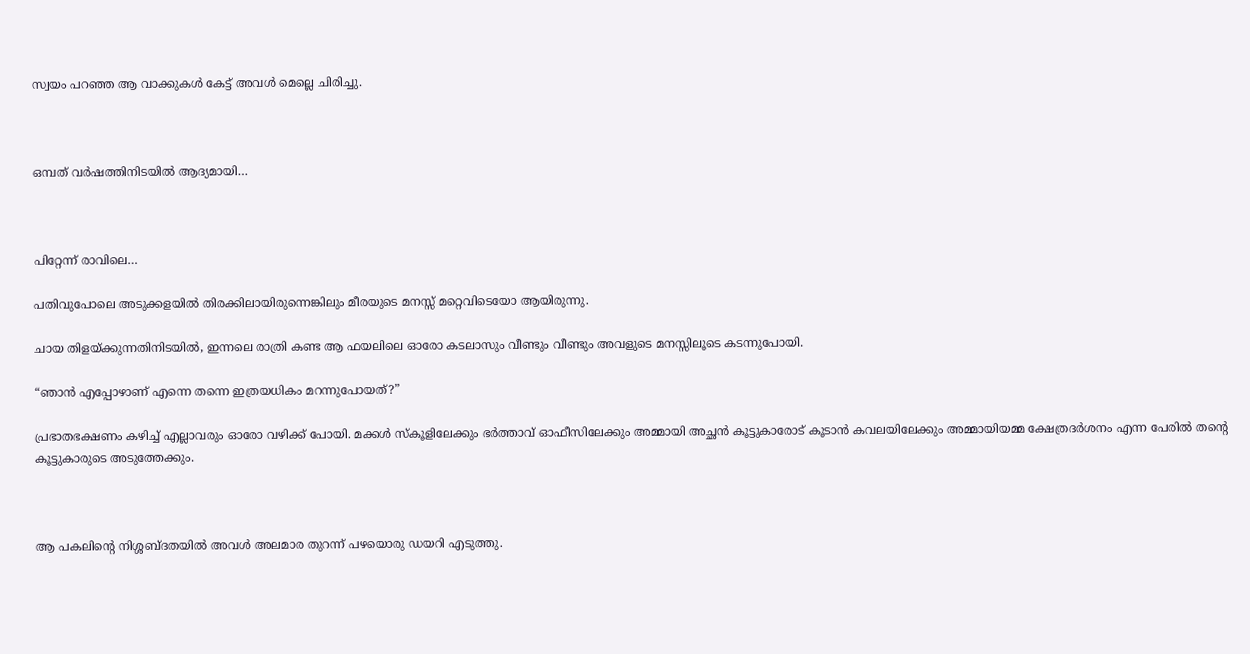സ്വയം പറഞ്ഞ ആ വാക്കുകൾ കേട്ട് അവൾ മെല്ലെ ചിരിച്ചു.



ഒമ്പത് വർഷത്തിനിടയിൽ ആദ്യമായി…



പിറ്റേന്ന് രാവിലെ…

പതിവുപോലെ അടുക്കളയിൽ തിരക്കിലായിരുന്നെങ്കിലും മീരയുടെ മനസ്സ് മറ്റെവിടെയോ ആയിരുന്നു.

ചായ തിളയ്ക്കുന്നതിനിടയിൽ, ഇന്നലെ രാത്രി കണ്ട ആ ഫയലിലെ ഓരോ കടലാസും വീണ്ടും വീണ്ടും അവളുടെ മനസ്സിലൂടെ കടന്നുപോയി.

“ഞാൻ എപ്പോഴാണ് എന്നെ തന്നെ ഇത്രയധികം മറന്നുപോയത്?”

പ്രഭാതഭക്ഷണം കഴിച്ച് എല്ലാവരും ഓരോ വഴിക്ക് പോയി. മക്കൾ സ്കൂളിലേക്കും ഭർത്താവ് ഓഫീസിലേക്കും അമ്മായി അച്ഛൻ കൂട്ടുകാരോട് കൂടാൻ കവലയിലേക്കും അമ്മായിയമ്മ ക്ഷേത്രദർശനം എന്ന പേരിൽ തന്റെ കൂട്ടുകാരുടെ അടുത്തേക്കും.



ആ പകലിൻ്റെ നിശ്ശബ്ദതയിൽ അവൾ അലമാര തുറന്ന് പഴയൊരു ഡയറി എടുത്തു.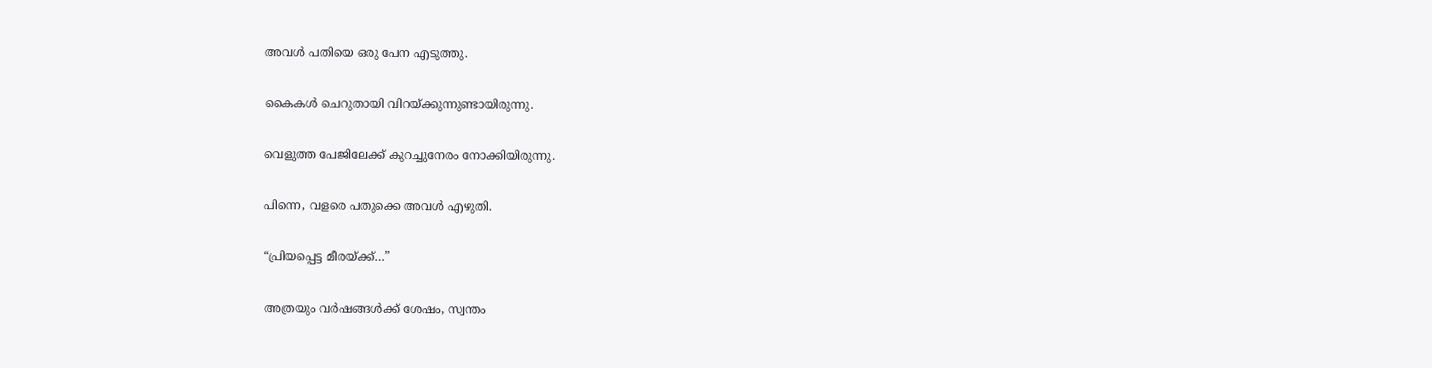അവൾ പതിയെ ഒരു പേന എടുത്തു.

കൈകൾ ചെറുതായി വിറയ്ക്കുന്നുണ്ടായിരുന്നു.

വെളുത്ത പേജിലേക്ക് കുറച്ചുനേരം നോക്കിയിരുന്നു.

പിന്നെ, വളരെ പതുക്കെ അവൾ എഴുതി.

“പ്രിയപ്പെട്ട മീരയ്ക്ക്…”

അത്രയും വർഷങ്ങൾക്ക് ശേഷം, സ്വന്തം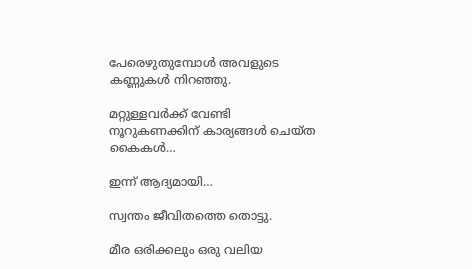പേരെഴുതുമ്പോൾ അവളുടെ കണ്ണുകൾ നിറഞ്ഞു.

മറ്റുള്ളവർക്ക് വേണ്ടി നൂറുകണക്കിന് കാര്യങ്ങൾ ചെയ്ത കൈകൾ…

ഇന്ന് ആദ്യമായി…

സ്വന്തം ജീവിതത്തെ തൊട്ടു.

മീര ഒരിക്കലും ഒരു വലിയ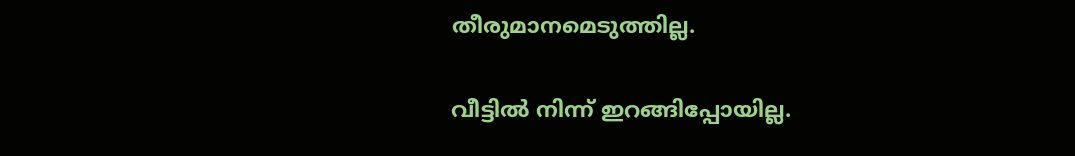തീരുമാനമെടുത്തില്ല.

വീട്ടിൽ നിന്ന് ഇറങ്ങിപ്പോയില്ല.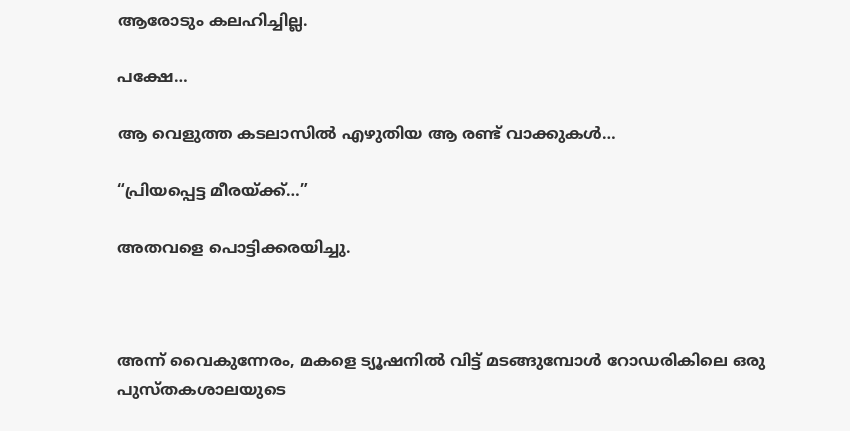ആരോടും കലഹിച്ചില്ല.

പക്ഷേ…

ആ വെളുത്ത കടലാസിൽ എഴുതിയ ആ രണ്ട് വാക്കുകൾ…

“പ്രിയപ്പെട്ട മീരയ്ക്ക്…”

അതവളെ പൊട്ടിക്കരയിച്ചു.



അന്ന് വൈകുന്നേരം, മകളെ ട്യൂഷനിൽ വിട്ട് മടങ്ങുമ്പോൾ റോഡരികിലെ ഒരു പുസ്തകശാലയുടെ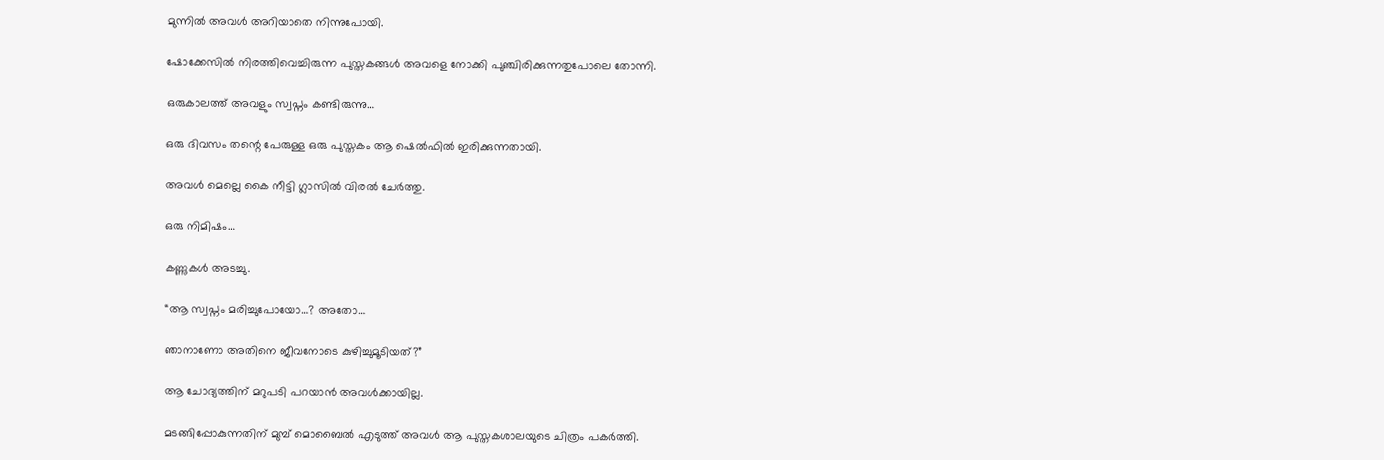മുന്നിൽ അവൾ അറിയാതെ നിന്നുപോയി.

ഷോക്കേസിൽ നിരത്തിവെച്ചിരുന്ന പുസ്തകങ്ങൾ അവളെ നോക്കി പുഞ്ചിരിക്കുന്നതുപോലെ തോന്നി.

ഒരുകാലത്ത് അവളും സ്വപ്നം കണ്ടിരുന്നു…

ഒരു ദിവസം തന്റെ പേരുള്ള ഒരു പുസ്തകം ആ ഷെൽഫിൽ ഇരിക്കുന്നതായി.

അവൾ മെല്ലെ കൈ നീട്ടി ഗ്ലാസിൽ വിരൽ ചേർത്തു.

ഒരു നിമിഷം…

കണ്ണുകൾ അടച്ചു.

“ആ സ്വപ്നം മരിച്ചുപോയോ…? അതോ…

ഞാനാണോ അതിനെ ജീവനോടെ കുഴിച്ചുമൂടിയത്?”

ആ ചോദ്യത്തിന് മറുപടി പറയാൻ അവൾക്കായില്ല.

മടങ്ങിപ്പോകുന്നതിന് മുമ്പ് മൊബൈൽ എടുത്ത് അവൾ ആ പുസ്തകശാലയുടെ ചിത്രം പകർത്തി.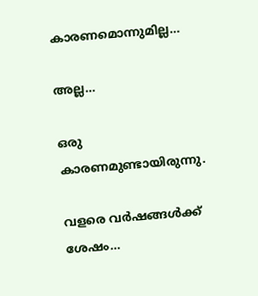കാരണമൊന്നുമില്ല…

അല്ല…

ഒരു കാരണമുണ്ടായിരുന്നു.

വളരെ വർഷങ്ങൾക്ക് ശേഷം…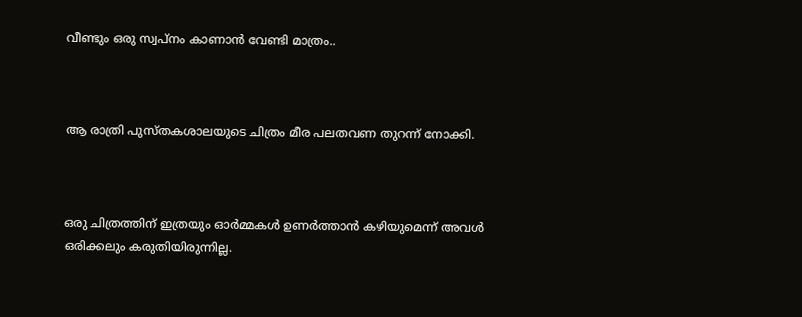വീണ്ടും ഒരു സ്വപ്നം കാണാൻ വേണ്ടി മാത്രം..



ആ രാത്രി പുസ്തകശാലയുടെ ചിത്രം മീര പലതവണ തുറന്ന് നോക്കി.



ഒരു ചിത്രത്തിന് ഇത്രയും ഓർമ്മകൾ ഉണർത്താൻ കഴിയുമെന്ന് അവൾ ഒരിക്കലും കരുതിയിരുന്നില്ല.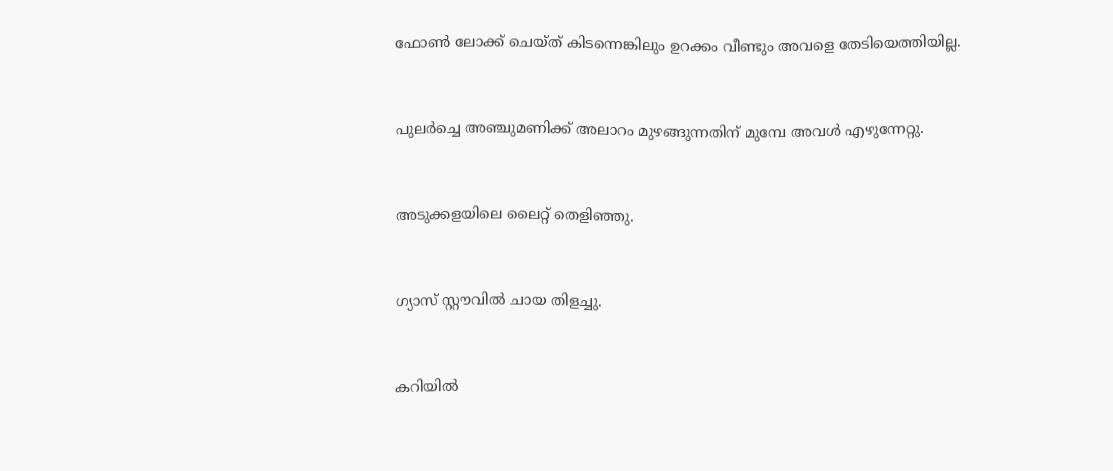ഫോൺ ലോക്ക് ചെയ്ത് കിടന്നെങ്കിലും ഉറക്കം വീണ്ടും അവളെ തേടിയെത്തിയില്ല.



പുലർച്ചെ അഞ്ചുമണിക്ക് അലാറം മുഴങ്ങുന്നതിന് മുമ്പേ അവൾ എഴുന്നേറ്റു.



അടുക്കളയിലെ ലൈറ്റ് തെളിഞ്ഞു.



ഗ്യാസ് സ്റ്റൗവിൽ ചായ തിളച്ചു.



കറിയിൽ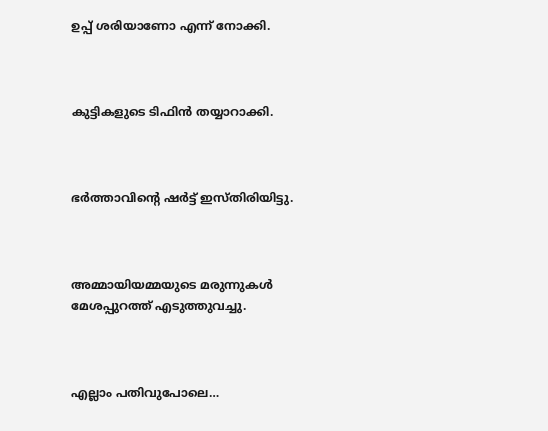ഉപ്പ് ശരിയാണോ എന്ന് നോക്കി.



കുട്ടികളുടെ ടിഫിൻ തയ്യാറാക്കി.



ഭർത്താവിന്റെ ഷർട്ട് ഇസ്തിരിയിട്ടു.



അമ്മായിയമ്മയുടെ മരുന്നുകൾ മേശപ്പുറത്ത് എടുത്തുവച്ചു.



എല്ലാം പതിവുപോലെ…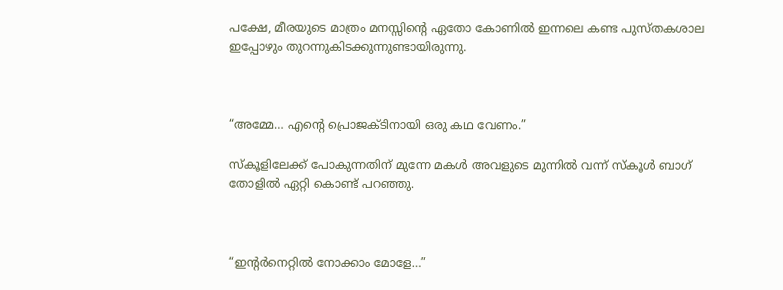പക്ഷേ, മീരയുടെ മാത്രം മനസ്സിന്റെ ഏതോ കോണിൽ ഇന്നലെ കണ്ട പുസ്തകശാല ഇപ്പോഴും തുറന്നുകിടക്കുന്നുണ്ടായിരുന്നു.



“അമ്മേ… എന്റെ പ്രൊജക്ടിനായി ഒരു കഥ വേണം.”

സ്കൂളിലേക്ക് പോകുന്നതിന് മുന്നേ മകൾ അവളുടെ മുന്നിൽ വന്ന് സ്കൂൾ ബാഗ് തോളിൽ ഏറ്റി കൊണ്ട് പറഞ്ഞു.



“ഇന്റർനെറ്റിൽ നോക്കാം മോളേ…”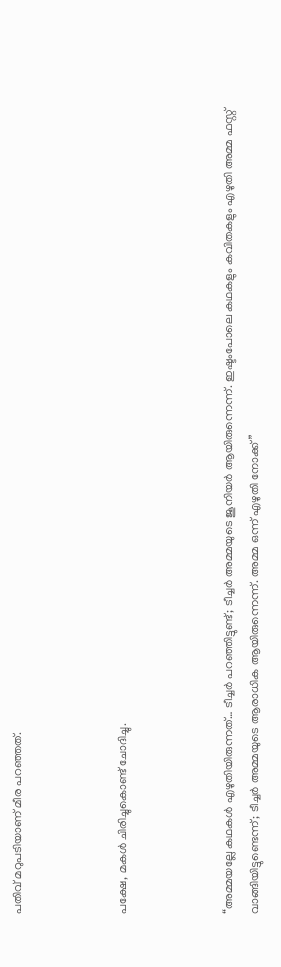പതിവ് മറുപടിയാണ് മീര പറഞ്ഞത്.



പക്ഷേ, മകൾ ചിരിച്ചുകൊണ്ട് ചോദിച്ചു.



“അമ്മയല്ലേ കഥകൾ എഴുതിയിരുന്നത്… ടീച്ചർ പറഞ്ഞിട്ടുണ്ട്; ടീച്ചർ അമ്മയുടെ ജൂനിയർ ആയിരുന്നെന്ന്. ഇഷ്ടംപോലെ കഥകളും കവിതകളും എഴുതി അമ്മ ഫസ്റ്റ് വാങ്ങിയിട്ടുണ്ടെന്ന്; ടീച്ചർ അമ്മയുടെ ആരാധിക ആയിരുന്നെന്ന്. അമ്മ ഒന്ന് എഴുതി നോക്ക്”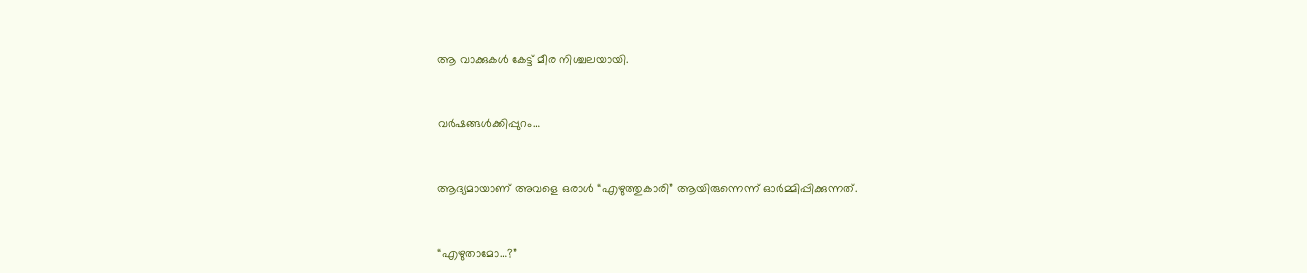ആ വാക്കുകൾ കേട്ട് മീര നിശ്ചലയായി.



വർഷങ്ങൾക്കിപ്പുറം…



ആദ്യമായാണ് അവളെ ഒരാൾ “എഴുത്തുകാരി” ആയിരുന്നെന്ന് ഓർമ്മിപ്പിക്കുന്നത്.



“എഴുതാമോ…?”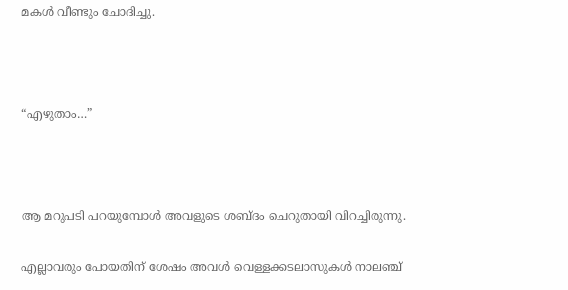മകൾ വീണ്ടും ചോദിച്ചു.



“എഴുതാം…”



ആ മറുപടി പറയുമ്പോൾ അവളുടെ ശബ്ദം ചെറുതായി വിറച്ചിരുന്നു.

എല്ലാവരും പോയതിന് ശേഷം അവൾ വെള്ളക്കടലാസുകൾ നാലഞ്ച്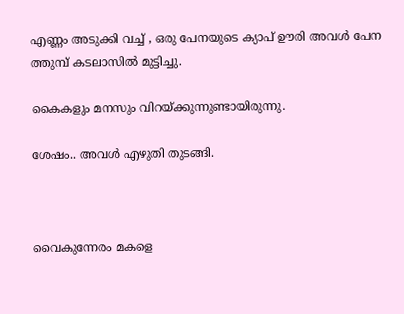എണ്ണം അടുക്കി വച്ച് , ഒരു പേനയുടെ ക്യാപ് ഊരി അവൾ പേന ത്തുമ്പ് കടലാസിൽ മുട്ടിച്ചു.

കൈകളും മനസും വിറയ്ക്കുന്നുണ്ടായിരുന്നു.

ശേഷം.. അവൾ എഴുതി തുടങ്ങി.



വൈകുന്നേരം മകളെ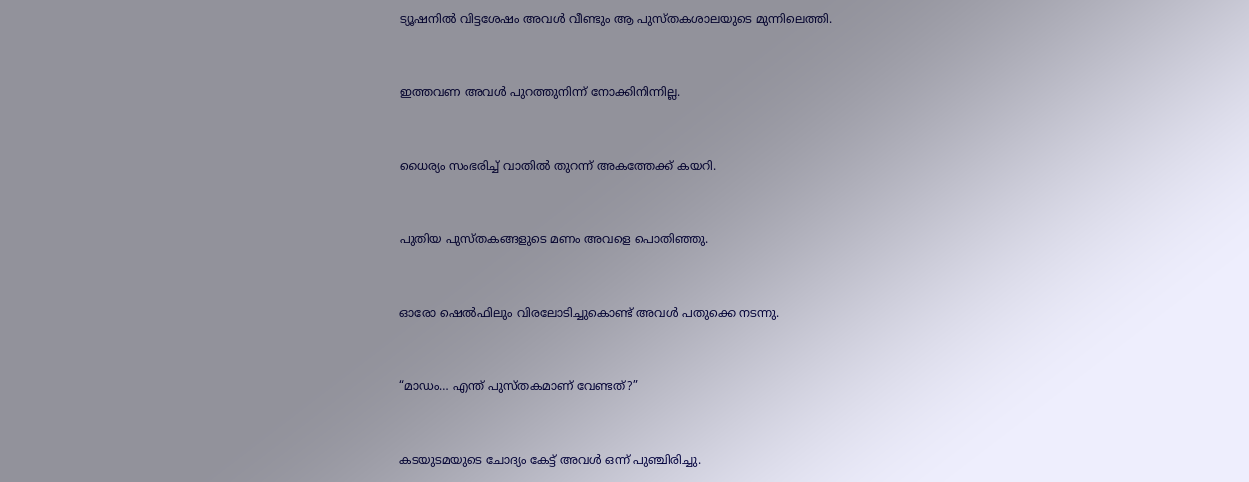ട്യൂഷനിൽ വിട്ടശേഷം അവൾ വീണ്ടും ആ പുസ്തകശാലയുടെ മുന്നിലെത്തി.



ഇത്തവണ അവൾ പുറത്തുനിന്ന് നോക്കിനിന്നില്ല.



ധൈര്യം സംഭരിച്ച് വാതിൽ തുറന്ന് അകത്തേക്ക് കയറി.



പുതിയ പുസ്തകങ്ങളുടെ മണം അവളെ പൊതിഞ്ഞു.



ഓരോ ഷെൽഫിലും വിരലോടിച്ചുകൊണ്ട് അവൾ പതുക്കെ നടന്നു.



“മാഡം… എന്ത് പുസ്തകമാണ് വേണ്ടത്?”



കടയുടമയുടെ ചോദ്യം കേട്ട് അവൾ ഒന്ന് പുഞ്ചിരിച്ചു.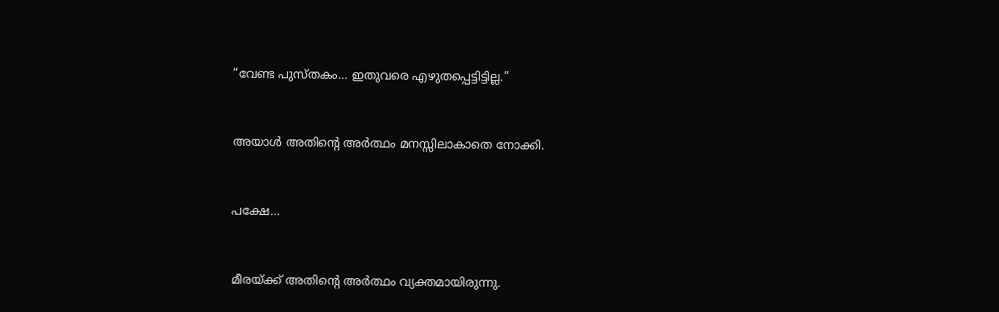“വേണ്ട പുസ്തകം… ഇതുവരെ എഴുതപ്പെട്ടിട്ടില്ല.”



അയാൾ അതിന്റെ അർത്ഥം മനസ്സിലാകാതെ നോക്കി.



പക്ഷേ…



മീരയ്ക്ക് അതിന്റെ അർത്ഥം വ്യക്തമായിരുന്നു.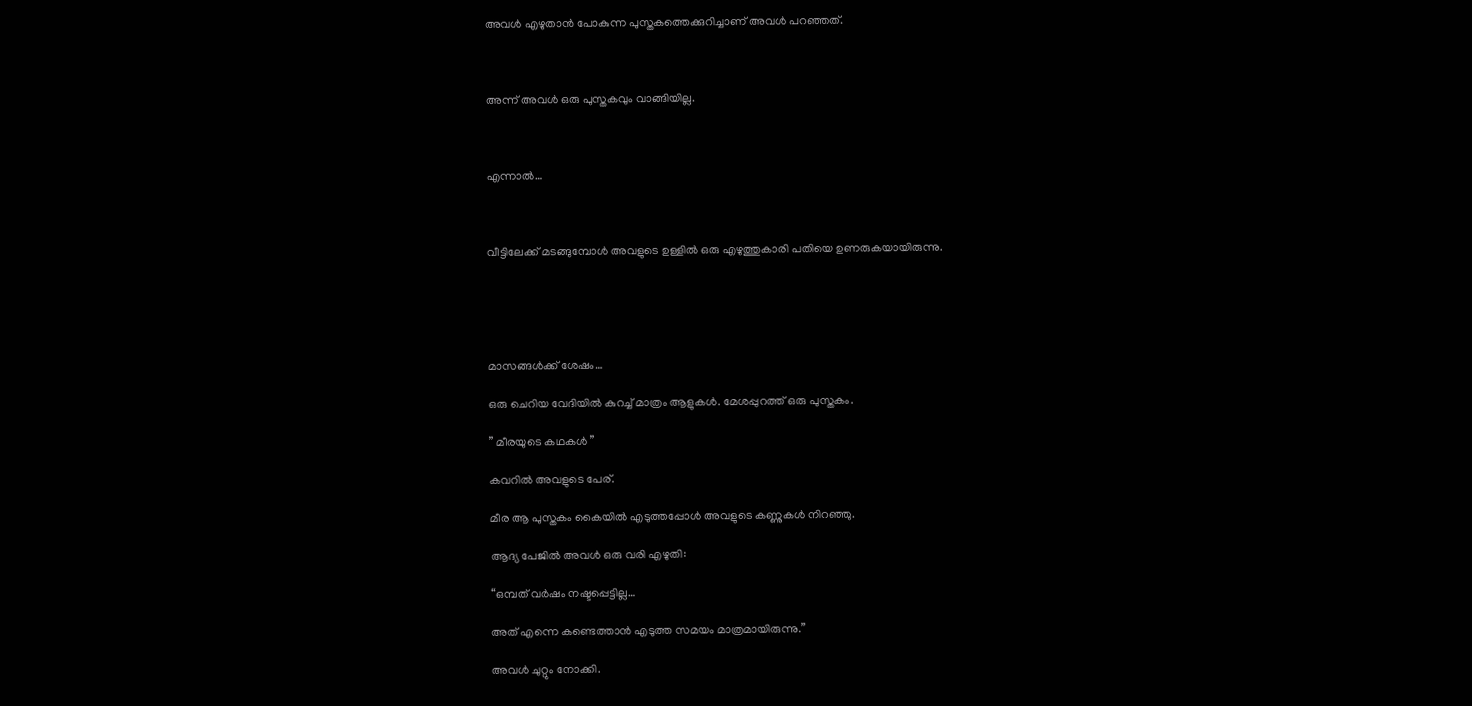അവൾ എഴുതാൻ പോകുന്ന പുസ്തകത്തെക്കുറിച്ചാണ് അവൾ പറഞ്ഞത്.



അന്ന് അവൾ ഒരു പുസ്തകവും വാങ്ങിയില്ല.



എന്നാൽ…



വീട്ടിലേക്ക് മടങ്ങുമ്പോൾ അവളുടെ ഉള്ളിൽ ഒരു എഴുത്തുകാരി പതിയെ ഉണരുകയായിരുന്നു.





മാസങ്ങൾക്ക് ശേഷം…

ഒരു ചെറിയ വേദിയിൽ കുറച്ച് മാത്രം ആളുകൾ. മേശപ്പുറത്ത് ഒരു പുസ്തകം.

” മീരയുടെ കഥകൾ ”

കവറിൽ അവളുടെ പേര്.

മീര ആ പുസ്തകം കൈയിൽ എടുത്തപ്പോൾ അവളുടെ കണ്ണുകൾ നിറഞ്ഞു.

ആദ്യ പേജിൽ അവൾ ഒരു വരി എഴുതി:

“ഒമ്പത് വർഷം നഷ്ടപ്പെട്ടില്ല…

അത് എന്നെ കണ്ടെത്താൻ എടുത്ത സമയം മാത്രമായിരുന്നു.”

അവൾ ചുറ്റും നോക്കി.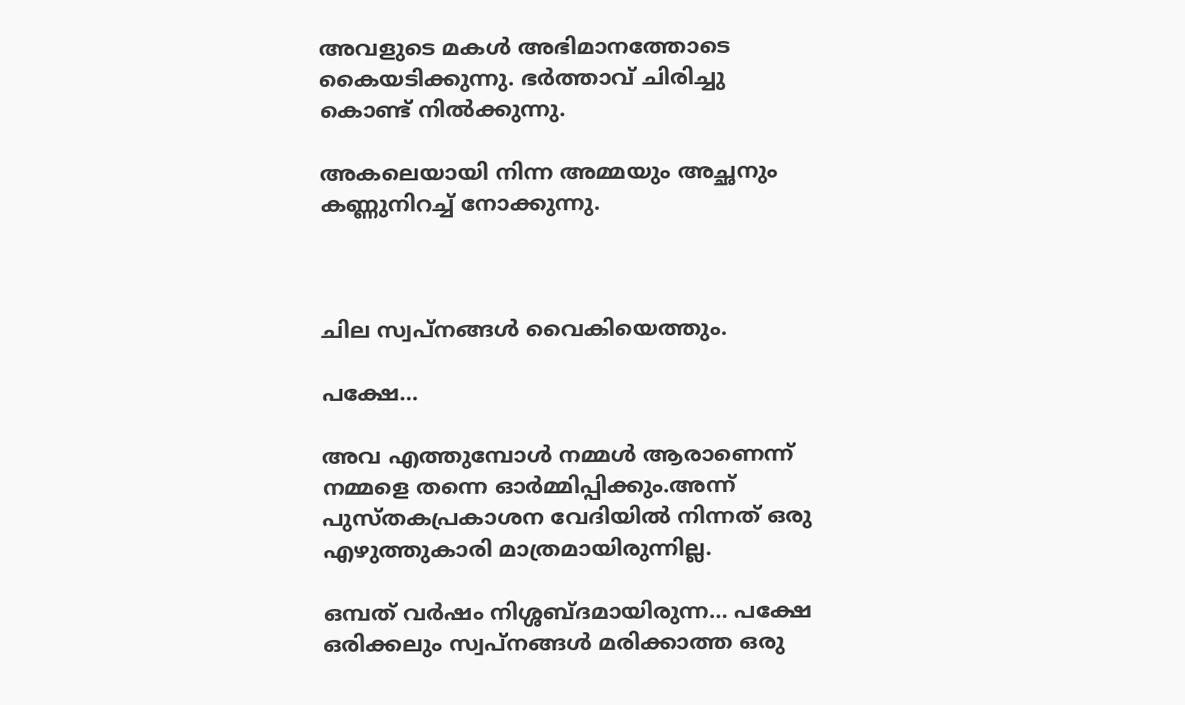അവളുടെ മകൾ അഭിമാനത്തോടെ കൈയടിക്കുന്നു. ഭർത്താവ് ചിരിച്ചു കൊണ്ട് നിൽക്കുന്നു.

അകലെയായി നിന്ന അമ്മയും അച്ഛനും കണ്ണുനിറച്ച് നോക്കുന്നു.



ചില സ്വപ്നങ്ങൾ വൈകിയെത്തും.

പക്ഷേ…

അവ എത്തുമ്പോൾ നമ്മൾ ആരാണെന്ന് നമ്മളെ തന്നെ ഓർമ്മിപ്പിക്കും.അന്ന് പുസ്തകപ്രകാശന വേദിയിൽ നിന്നത് ഒരു എഴുത്തുകാരി മാത്രമായിരുന്നില്ല.

ഒമ്പത് വർഷം നിശ്ശബ്ദമായിരുന്ന… പക്ഷേ ഒരിക്കലും സ്വപ്നങ്ങൾ മരിക്കാത്ത ഒരു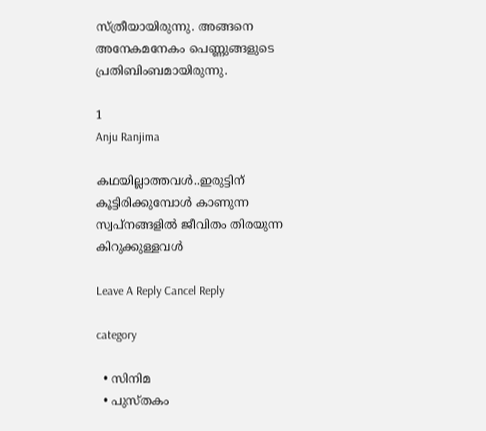സ്ത്രീയായിരുന്നു. അങ്ങനെ അനേകമനേകം പെണ്ണുങ്ങളുടെ പ്രതിബിംബമായിരുന്നു.

1
Anju Ranjima

കഥയില്ലാത്തവൾ..ഇരുട്ടിന് കൂട്ടിരിക്കുമ്പോൾ കാണുന്ന സ്വപ്നങ്ങളിൽ ജീവിതം തിരയുന്ന കിറുക്കുള്ളവൾ

Leave A Reply Cancel Reply

category

  • സിനിമ
  • പുസ്‌തകം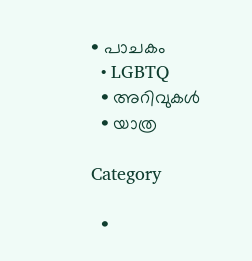• പാചകം
  • LGBTQ
  • അറിവുകൾ
  • യാത്ര

Category

  •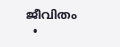ജീവിതം
  •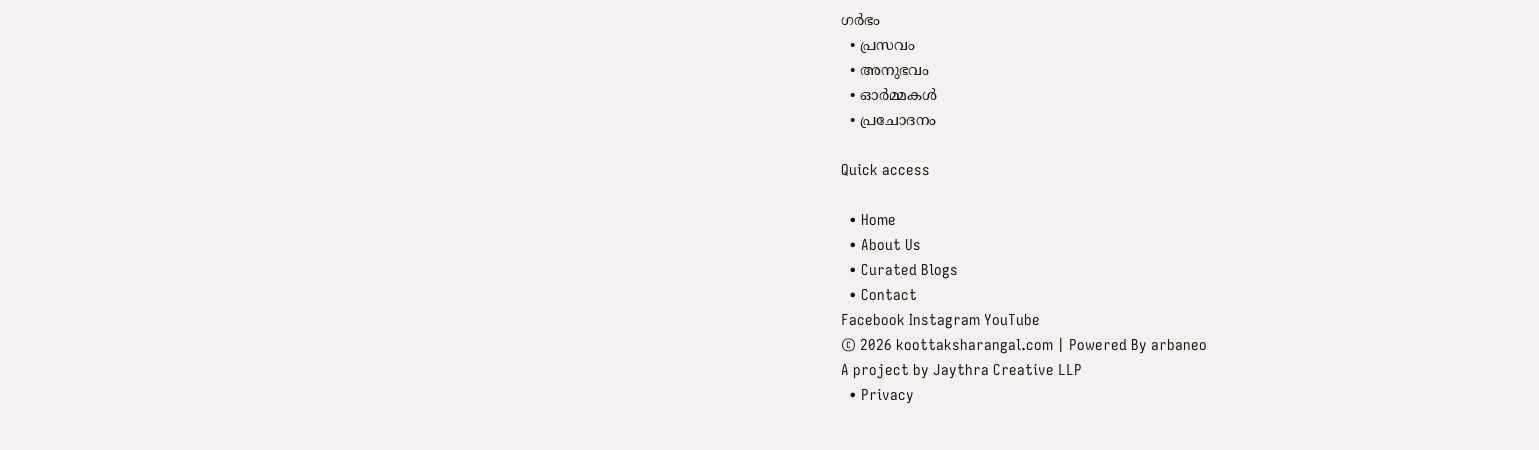ഗർഭം
  • പ്രസവം
  • അനുഭവം
  • ഓർമ്മകൾ
  • പ്രചോദനം

Quick access

  • Home
  • About Us
  • Curated Blogs
  • Contact
Facebook Instagram YouTube
© 2026 koottaksharangal.com | Powered By arbaneo
A project by Jaythra Creative LLP
  • Privacy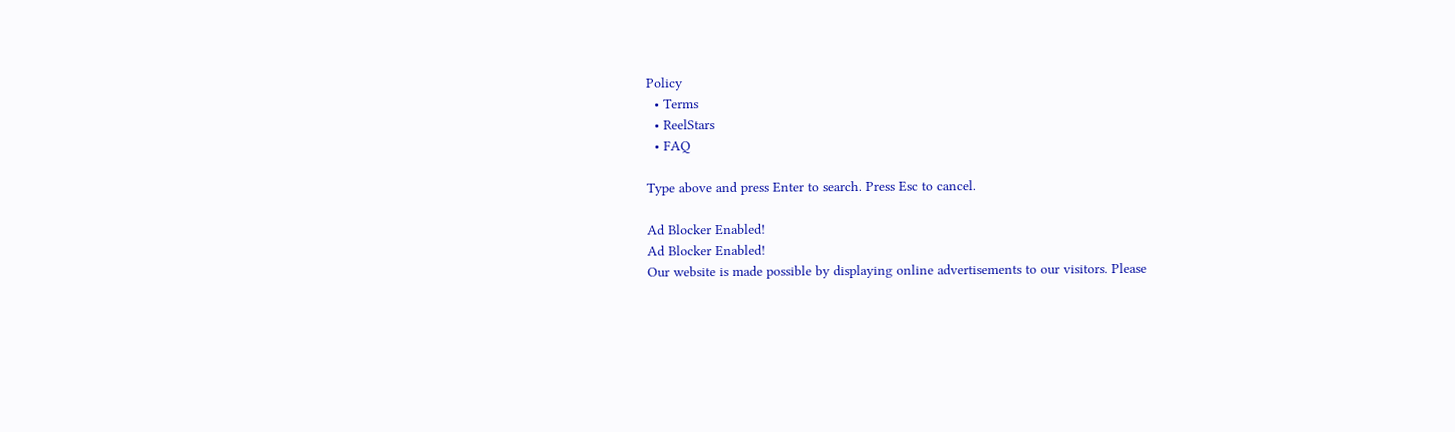Policy
  • Terms
  • ReelStars
  • FAQ

Type above and press Enter to search. Press Esc to cancel.

Ad Blocker Enabled!
Ad Blocker Enabled!
Our website is made possible by displaying online advertisements to our visitors. Please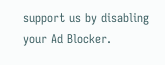support us by disabling your Ad Blocker.